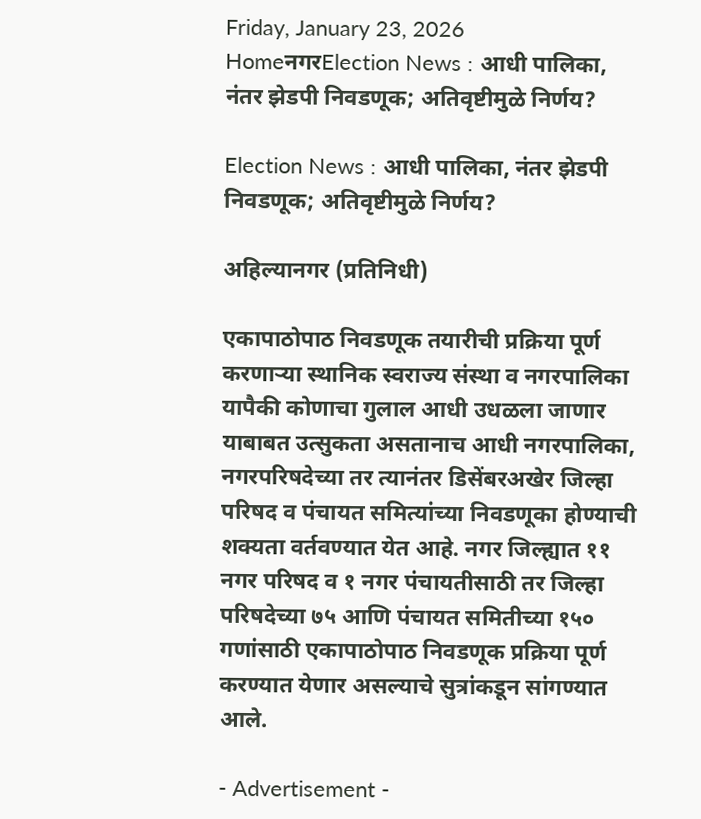Friday, January 23, 2026
HomeनगरElection News : आधी पालिका, नंतर झेडपी निवडणूक; अतिवृष्टीमुळे निर्णय?

Election News : आधी पालिका, नंतर झेडपी निवडणूक; अतिवृष्टीमुळे निर्णय?

अहिल्यानगर (प्रतिनिधी)

एकापाठोपाठ निवडणूक तयारीची प्रक्रिया पूर्ण करणाऱ्या स्थानिक स्वराज्य संस्था व नगरपालिका यापैकी कोणाचा गुलाल आधी उधळला जाणार याबाबत उत्सुकता असतानाच आधी नगरपालिका, नगरपरिषदेच्या तर त्यानंतर डिसेंबरअखेर जिल्हा परिषद व पंचायत समित्यांच्या निवडणूका होण्याची शक्यता वर्तवण्यात येत आहे. नगर जिल्ह्यात ११ नगर परिषद व १ नगर पंचायतीसाठी तर जिल्हा परिषदेच्या ७५ आणि पंचायत समितीच्या १५० गणांसाठी एकापाठोपाठ निवडणूक प्रक्रिया पूर्ण करण्यात येणार असल्याचे सुत्रांकडून सांगण्यात आले.

- Advertisement -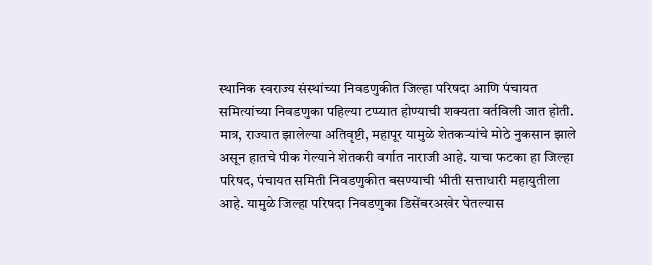स्थानिक स्वराज्य संस्थांच्या निवडणुकीत जिल्हा परिषदा आणि पंचायत समित्यांच्या निवडणुका पहिल्या टप्प्यात होण्याची शक्यता वर्तविली जात होती. मात्र, राज्यात झालेल्या अतिवृष्टी, महापूर यामुळे शेतकऱ्यांचे मोठे नुकसान झाले असून हातचे पीक गेल्याने शेतकरी वर्गात नाराजी आहे. याचा फटका हा जिल्हा परिषद, पंचायत समिती निवडणुकीत बसण्याची भीती सत्ताधारी महायुतीला आहे. यामुळे जिल्हा परिषदा निवडणुका डिसेंबरअखेर घेतल्यास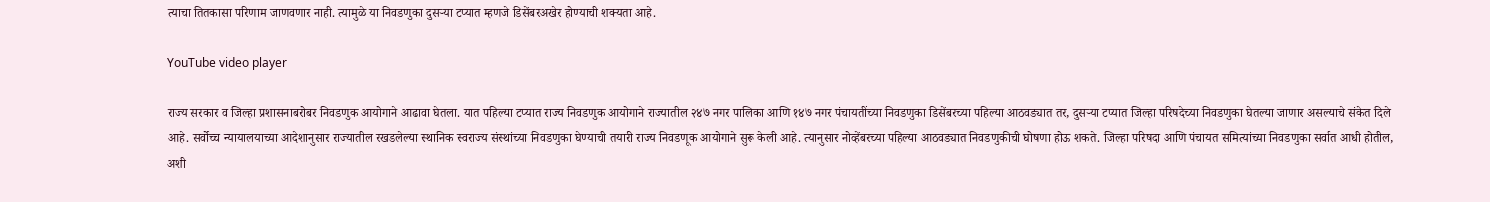त्याचा तितकासा परिणाम जाणवणार नाही. त्यामुळे या निवडणुका दुसऱ्या टप्यात म्हणजे डिसेंबरअखेर होण्याची शक्यता आहे.

YouTube video player

राज्य सरकार व जिल्हा प्रशासनाबरोबर निवडणुक आयोगाने आढावा घेतला. यात पहिल्या टप्यात राज्य निवडणुक आयोगाने राज्यातील २४७ नगर पालिका आणि १४७ नगर पंचायतींच्या निवडणुका डिसेंबरच्या पहिल्या आठवड्यात तर, दुसऱ्या टप्यात जिल्हा परिषदेच्या निवडणुका घेतल्या जाणार असल्याचे संकेत दिले आहे. सर्वोच्च न्यायालयाच्या आदेशानुसार राज्यातील रखडलेल्या स्थानिक स्वराज्य संस्थांच्या निवडणुका घेण्याची तयारी राज्य निवडणूक आयोगाने सुरू केली आहे. त्यानुसार नोव्हेंबरच्या पहिल्या आठवड्यात निवडणुकीची घोषणा होऊ शकते. जिल्हा परिषदा आणि पंचायत समित्यांच्या निवडणुका सर्वात आधी होतील, अशी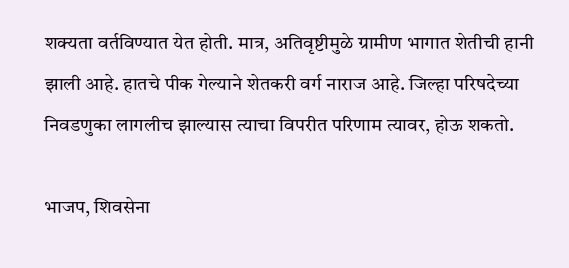शक्यता वर्तविण्यात येत होती. मात्र, अतिवृष्टीमुळे ग्रामीण भागात शेतीची हानी झाली आहे. हातचे पीक गेल्याने शेतकरी वर्ग नाराज आहे. जिल्हा परिषदेच्या निवडणुका लागलीच झाल्यास त्याचा विपरीत परिणाम त्यावर, होऊ शकतो.

भाजप, शिवसेना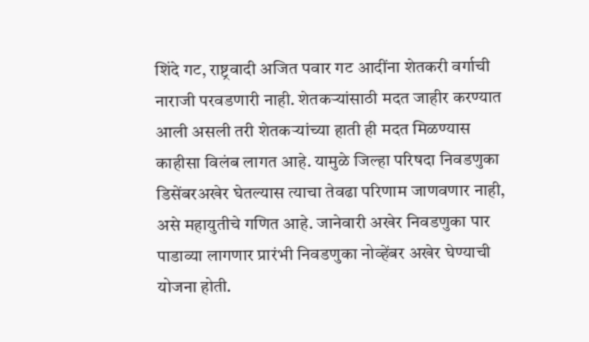शिंदे गट, राष्ट्रवादी अजित पवार गट आदींना शेतकरी वर्गाची नाराजी परवडणारी नाही. शेतकऱ्यांसाठी मदत जाहीर करण्यात आली असली तरी शेतकऱ्यांच्या हाती ही मदत मिळण्यास काहीसा विलंब लागत आहे. यामुळे जिल्हा परिषदा निवडणुका डिसेंबरअखेर घेतल्यास त्याचा तेवढा परिणाम जाणवणार नाही, असे महायुतीचे गणित आहे. जानेवारी अखेर निवडणुका पार पाडाव्या लागणार प्रारंभी निवडणुका नोव्हेंबर अखेर घेण्याची योजना होती.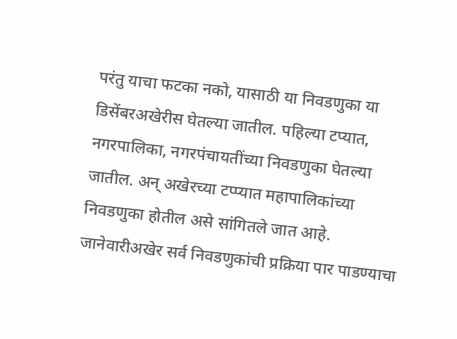परंतु याचा फटका नको, यासाठी या निवडणुका या डिसेंबरअखेरीस घेतल्या जातील. पहिल्या टप्यात, नगरपालिका, नगरपंचायतींच्या निवडणुका घेतल्या जातील. अन् अखेरच्या टप्प्यात महापालिकांच्या निवडणुका होतील असे सांगितले जात आहे. जानेवारीअखेर सर्व निवडणुकांची प्रक्रिया पार पाडण्याचा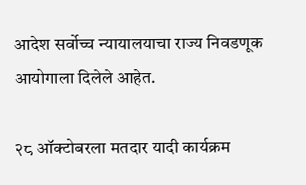आदेश सर्वोच्च न्यायालयाचा राज्य निवडणूक आयोगाला दिलेले आहेत.

२८ ऑक्टोबरला मतदार यादी कार्यक्रम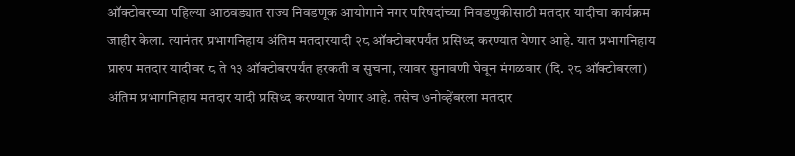ऑक्टोबरच्या पहिल्या आठवड्यात राज्य निवडणूक आयोगाने नगर परिषदांच्या निवडणुकीसाठी मतदार यादीचा कार्यक्रम जाहीर केला. त्यानंतर प्रभागनिहाय अंतिम मतदारयादी २८ ऑक्टोबरपर्यंत प्रसिध्द करण्यात येणार आहे. यात प्रभागनिहाय प्रारुप मतदार यादीवर ८ ते १३ ऑक्टोबरपर्यंत हरकती व सुचना, त्यावर सुनावणी घेवून मंगळवार (दि. २८ ऑक्टोबरला) अंतिम प्रभागनिहाय मतदार यादी प्रसिध्द करण्यात येणार आहे. तसेच ७नोव्हेंबरला मतदार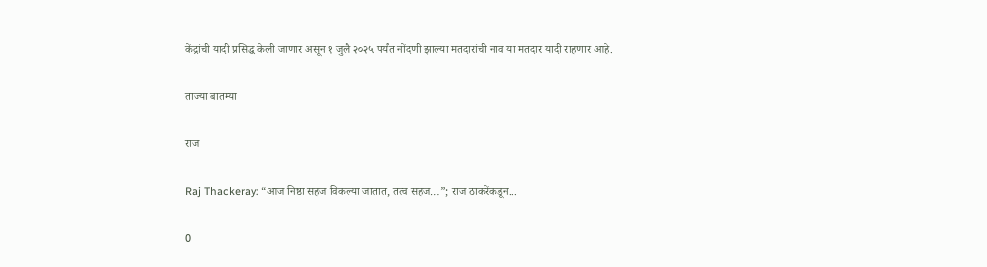केंद्रांची यादी प्रसिद्ध केली जाणार असून १ जुलै २०२५ पर्यंत नोंदणी झाल्या मतदारांची नाव या मतदार यादी राहणार आहे.

ताज्या बातम्या

राज

Raj Thackeray: “आज निष्ठा सहज विकल्या जातात, तत्व सहज…”; राज ठाकरेंकडून...

0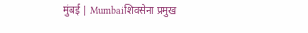मुंबई | Mumbaiशिवसेना प्रमुख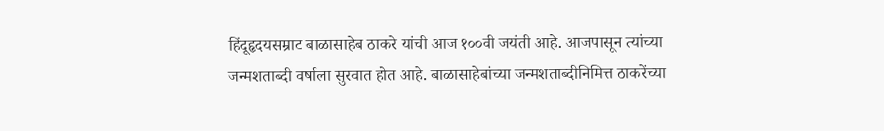हिंदूहृदयसम्राट बाळासाहेब ठाकरे यांची आज १००वी जयंती आहे. आजपासून त्यांच्या जन्मशताब्दी वर्षाला सुरवात होत आहे. बाळासाहेबांच्या जन्मशताब्दीनिमित्त ठाकरेंच्या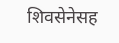शिवसेनेसह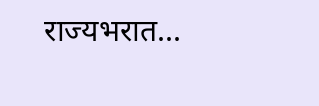राज्यभरात...